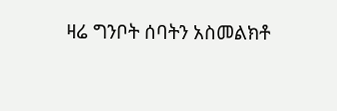ዛሬ ግንቦት ሰባትን አስመልክቶ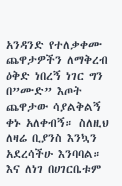አንዳንድ የተለቃቀሙ ጨዋታዎችን ለማቅረብ ዕቅድ ነበረኝ ነገር ግን በ”ሙድ” እጦት ጨዋታው ሳያልቅልኝ ቀኑ አለቀብኝ። ስለዚህ ለዛሬ ቢያንስ እንኳን አደረሳችሁ እንባባል። እና ለነገ በሀገርቤቱም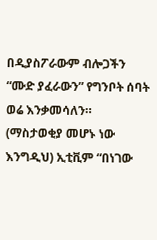በዲያስፖራውም ብሎጋችን “ሙድ ያፈራውን” የግንቦት ሰባት ወሬ እንቃመሳለን። (ማስታወቂያ መሆኑ ነው እንግዲህ) ኢቲቪም “በነገው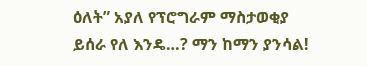ዕለት” አያለ የፕሮግራም ማስታወቂያ ይሰራ የለ እንዴ…? ማን ከማን ያንሳል!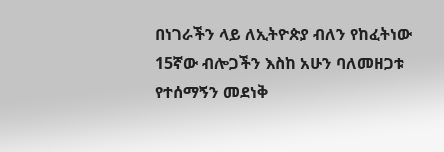በነገራችን ላይ ለኢትዮጵያ ብለን የከፈትነው 15ኛው ብሎጋችን እስከ አሁን ባለመዘጋቱ የተሰማኝን መደነቅ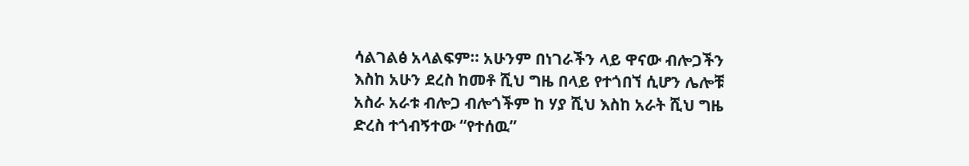ሳልገልፅ አላልፍም። አሁንም በነገራችን ላይ ዋናው ብሎጋችን እስከ አሁን ደረስ ከመቶ ሺህ ግዜ በላይ የተጎበኘ ሲሆን ሌሎቹ አስራ አራቱ ብሎጋ ብሎጎችም ከ ሃያ ሺህ እስከ አራት ሺህ ግዜ ድረስ ተጎብኝተው “የተሰዉ”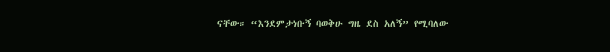ናቸው። “እንደምታነቡኝ ባወቅሁ ግዜ ደስ አለኝ” የሚባለው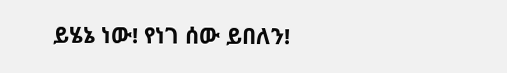ይሄኔ ነው! የነገ ሰው ይበለን!